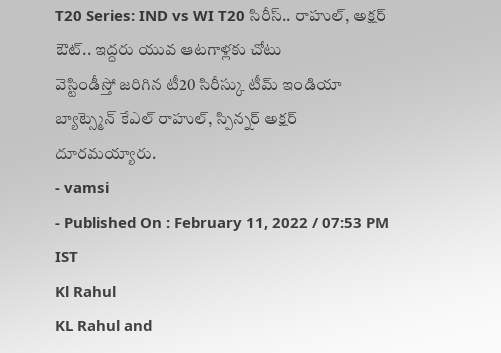T20 Series: IND vs WI T20 సిరీస్.. రాహుల్, అక్షర్ ఔట్.. ఇద్దరు యువ ఆటగాళ్లకు చోటు
వెస్టిండీస్తో జరిగిన టీ20 సిరీస్కు టీమ్ ఇండియా బ్యాట్స్మెన్ కేఎల్ రాహుల్, స్పిన్నర్ అక్షర్ దూరమయ్యారు.
- vamsi
- Published On : February 11, 2022 / 07:53 PM IST
Kl Rahul
KL Rahul and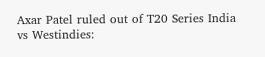Axar Patel ruled out of T20 Series India vs Westindies: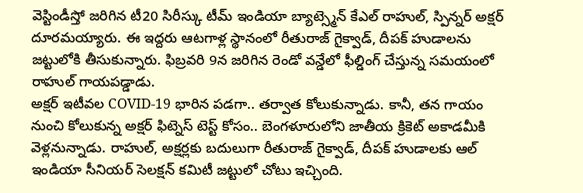వెస్టిండీస్తో జరిగిన టీ20 సిరీస్కు టీమ్ ఇండియా బ్యాట్స్మెన్ కేఎల్ రాహుల్, స్పిన్నర్ అక్షర్ దూరమయ్యారు. ఈ ఇద్దరు ఆటగాళ్ల స్థానంలో రీతురాజ్ గైక్వాడ్, దీపక్ హుడాలను జట్టులోకి తీసుకున్నారు. ఫిబ్రవరి 9న జరిగిన రెండో వన్డేలో ఫీల్డింగ్ చేస్తున్న సమయంలో రాహుల్ గాయపడ్డాడు.
అక్షర్ ఇటీవల COVID-19 భారిన పడగా.. తర్వాత కోలుకున్నాడు. కానీ, తన గాయం నుంచి కోలుకున్న అక్షర్ ఫిట్నెస్ టెస్ట్ కోసం.. బెంగళూరులోని జాతీయ క్రికెట్ అకాడమీకి వెళ్లనున్నాడు. రాహుల్, అక్షర్లకు బదులుగా రీతురాజ్ గైక్వాడ్, దీపక్ హుడాలకు ఆల్ ఇండియా సీనియర్ సెలక్షన్ కమిటీ జట్టులో చోటు ఇచ్చింది.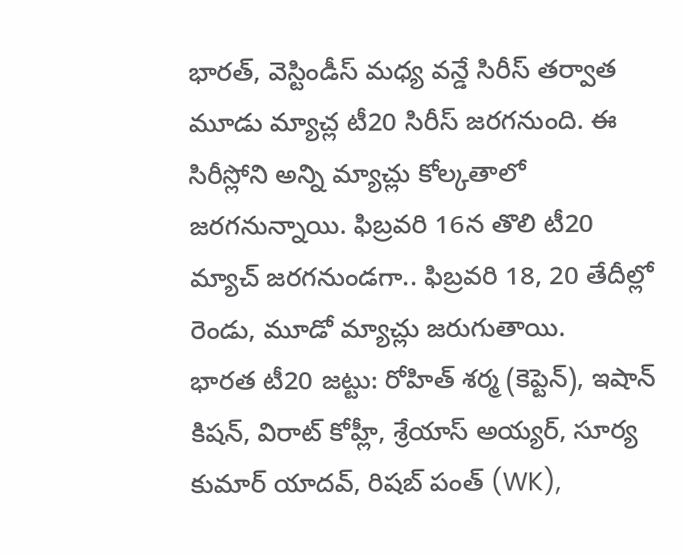భారత్, వెస్టిండీస్ మధ్య వన్డే సిరీస్ తర్వాత మూడు మ్యాచ్ల టీ20 సిరీస్ జరగనుంది. ఈ సిరీస్లోని అన్ని మ్యాచ్లు కోల్కతాలో జరగనున్నాయి. ఫిబ్రవరి 16న తొలి టీ20 మ్యాచ్ జరగనుండగా.. ఫిబ్రవరి 18, 20 తేదీల్లో రెండు, మూడో మ్యాచ్లు జరుగుతాయి.
భారత టీ20 జట్టు: రోహిత్ శర్మ (కెప్టెన్), ఇషాన్ కిషన్, విరాట్ కోహ్లీ, శ్రేయాస్ అయ్యర్, సూర్య కుమార్ యాదవ్, రిషబ్ పంత్ (WK),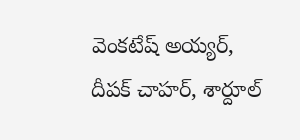వెంకటేష్ అయ్యర్, దీపక్ చాహర్, శార్దూల్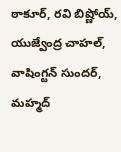ఠాకూర్, రవి బిష్ణోయ్, యుజ్వేంద్ర చాహల్, వాషింగ్టన్ సుందర్, మహ్మద్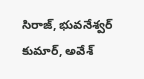సిరాజ్, భువనేశ్వర్ కుమార్, అవేశ్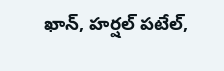ఖాన్, హర్షల్ పటేల్,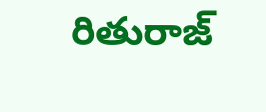రితురాజ్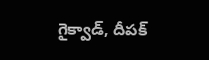గైక్వాడ్, దీపక్